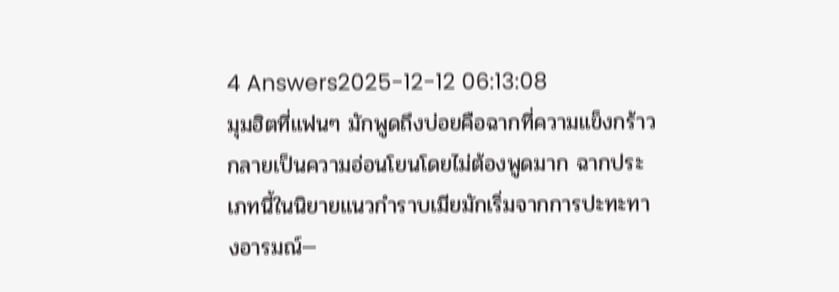4 Answers2025-12-12 06:13:08
มุมฮิตที่แฟนๆ มักพูดถึงบ่อยคือฉากที่ความแข็งกร้าวกลายเป็นความอ่อนโยนโดยไม่ต้องพูดมาก ฉากประเภทนี้ในนิยายแนวกำราบเมียมักเริ่มจากการปะทะทางอารมณ์—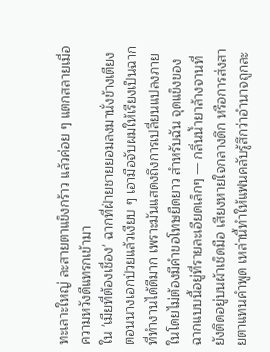ทะเลาะใหญ่ ละสายตาแข็งกร้าว แล้วค่อย ๆ แตกสลายเมื่อความหวังดีแทรกเข้ามา
ใน 'เมียที่ต้องเชื่อง' ฉากที่ฝ่ายชายยอมลงมานั่งข้างเตียงตอนนางเอกป่วยแล้วเงียบ ๆ เอามือจับผมให้เรียงเป็นฉากที่ทำงานได้ดีมาก เพราะมันแสดงถึงการเปลี่ยนแปลงภายในโดยไม่ต้องมีคำขอโทษยืดยาว สำหรับฉัน จุดแข็งของฉากแบบนี้อยู่ที่รายละเอียดเล็กๆ — กลิ่นน้ำยาล้างจานที่ยังติดอยู่บนผ้าเช็ดมือ เสียงหายใจกลางดึก หรือการส่งสายตาแทนคำพูด เหล่านี้ทำให้แฟนคลับรู้สึกว่าอำนาจถูกละ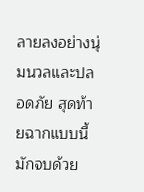ลายลงอย่างนุ่มนวลและปลอดภัย สุดท้ายฉากแบบนี้มักจบด้วย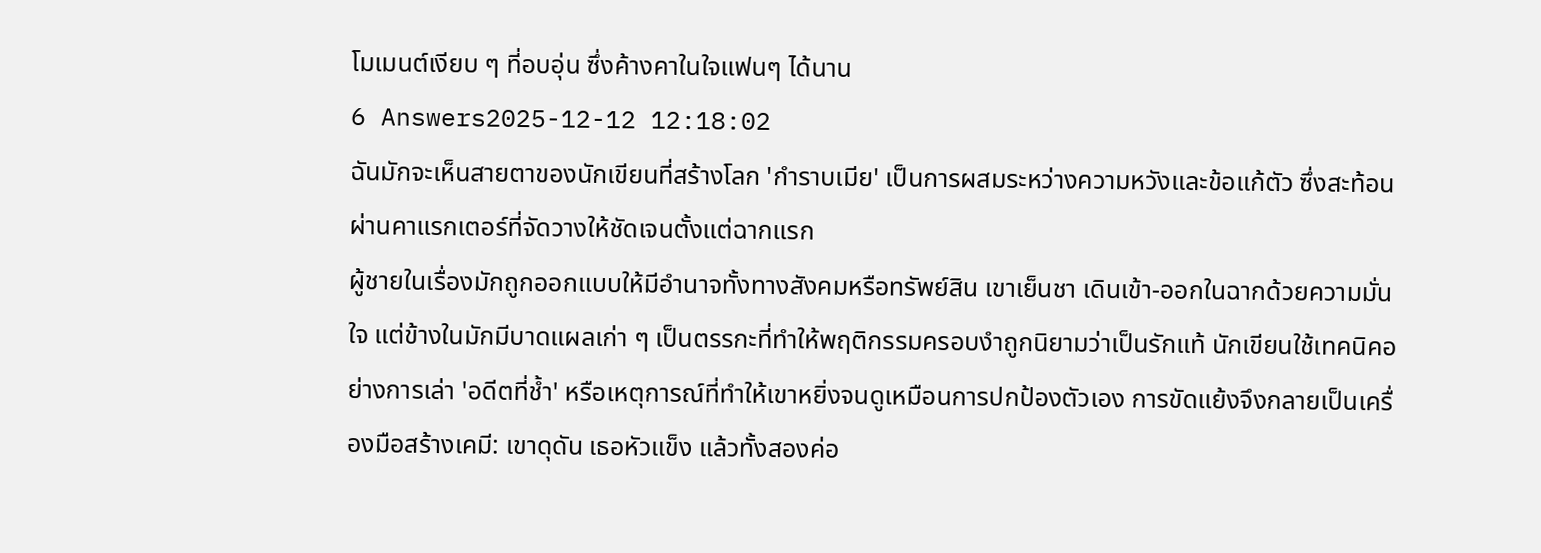โมเมนต์เงียบ ๆ ที่อบอุ่น ซึ่งค้างคาในใจแฟนๆ ได้นาน
6 Answers2025-12-12 12:18:02
ฉันมักจะเห็นสายตาของนักเขียนที่สร้างโลก 'กำราบเมีย' เป็นการผสมระหว่างความหวังและข้อแก้ตัว ซึ่งสะท้อนผ่านคาแรกเตอร์ที่จัดวางให้ชัดเจนตั้งแต่ฉากแรก
ผู้ชายในเรื่องมักถูกออกแบบให้มีอำนาจทั้งทางสังคมหรือทรัพย์สิน เขาเย็นชา เดินเข้า-ออกในฉากด้วยความมั่นใจ แต่ข้างในมักมีบาดแผลเก่า ๆ เป็นตรรกะที่ทำให้พฤติกรรมครอบงำถูกนิยามว่าเป็นรักแท้ นักเขียนใช้เทคนิคอย่างการเล่า 'อดีตที่ช้ำ' หรือเหตุการณ์ที่ทำให้เขาหยิ่งจนดูเหมือนการปกป้องตัวเอง การขัดแย้งจึงกลายเป็นเครื่องมือสร้างเคมี: เขาดุดัน เธอหัวแข็ง แล้วทั้งสองค่อ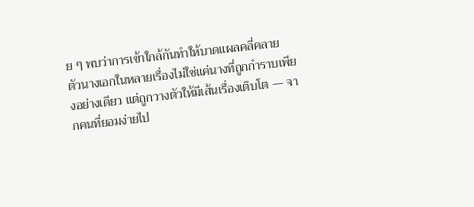ย ๆ พบว่าการเข้าใกล้กันทำให้บาดแผลคลี่คลาย
ตัวนางเอกในหลายเรื่องไม่ใช่แค่นางที่ถูกกำราบเพียงอย่างเดียว แต่ถูกวางตัวให้มีเส้นเรื่องเติบโต — จากคนที่ยอมง่ายไป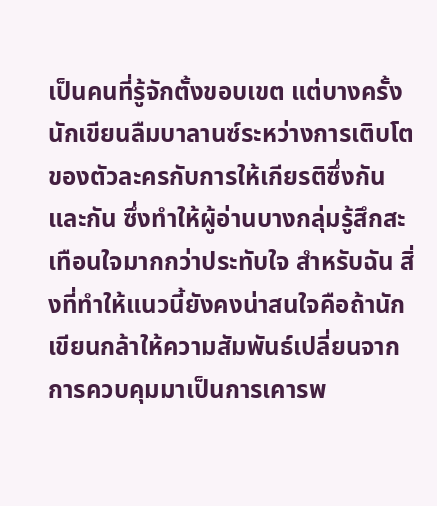เป็นคนที่รู้จักตั้งขอบเขต แต่บางครั้งนักเขียนลืมบาลานซ์ระหว่างการเติบโตของตัวละครกับการให้เกียรติซึ่งกันและกัน ซึ่งทำให้ผู้อ่านบางกลุ่มรู้สึกสะเทือนใจมากกว่าประทับใจ สำหรับฉัน สิ่งที่ทำให้แนวนี้ยังคงน่าสนใจคือถ้านักเขียนกล้าให้ความสัมพันธ์เปลี่ยนจากการควบคุมมาเป็นการเคารพ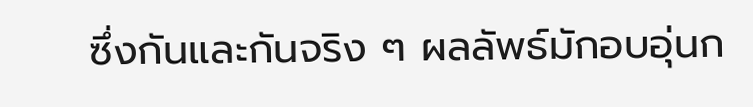ซึ่งกันและกันจริง ๆ ผลลัพธ์มักอบอุ่นก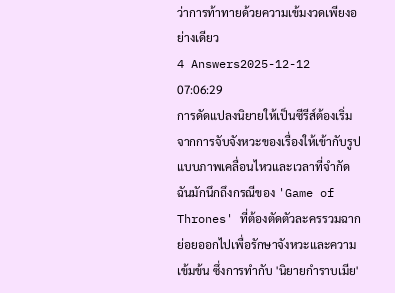ว่าการท้าทายด้วยความเข้มงวดเพียงอย่างเดียว
4 Answers2025-12-12 07:06:29
การดัดแปลงนิยายให้เป็นซีรีส์ต้องเริ่มจากการจับจังหวะของเรื่องให้เข้ากับรูปแบบภาพเคลื่อนไหวและเวลาที่จำกัด ฉันมักนึกถึงกรณีของ 'Game of Thrones' ที่ต้องตัดตัวละครรวมฉากย่อยออกไปเพื่อรักษาจังหวะและความเข้มข้น ซึ่งการทำกับ 'นิยายกำราบเมีย'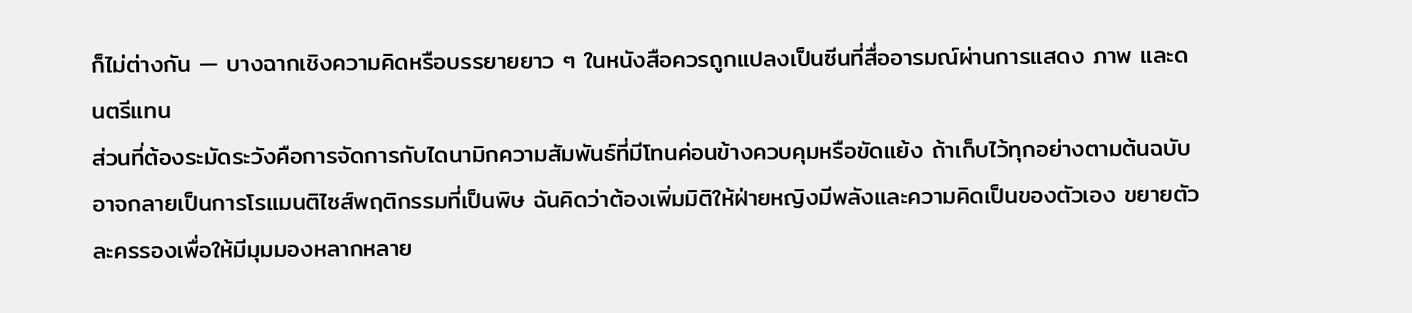ก็ไม่ต่างกัน — บางฉากเชิงความคิดหรือบรรยายยาว ๆ ในหนังสือควรถูกแปลงเป็นซีนที่สื่ออารมณ์ผ่านการแสดง ภาพ และดนตรีแทน
ส่วนที่ต้องระมัดระวังคือการจัดการกับไดนามิกความสัมพันธ์ที่มีโทนค่อนข้างควบคุมหรือขัดแย้ง ถ้าเก็บไว้ทุกอย่างตามต้นฉบับอาจกลายเป็นการโรแมนติไซส์พฤติกรรมที่เป็นพิษ ฉันคิดว่าต้องเพิ่มมิติให้ฝ่ายหญิงมีพลังและความคิดเป็นของตัวเอง ขยายตัวละครรองเพื่อให้มีมุมมองหลากหลาย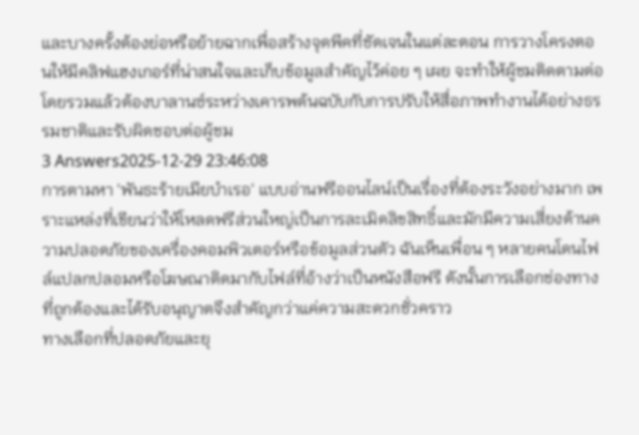และบางครั้งต้องย่อหรือย้ายฉากเพื่อสร้างจุดพีคที่ชัดเจนในแต่ละตอน การวางโครงตอนให้มีคลิฟแฮงเกอร์ที่น่าสนใจและเก็บข้อมูลสำคัญไว้ค่อย ๆ เผย จะทำให้ผู้ชมติดตามต่อ โดยรวมแล้วต้องบาลานซ์ระหว่างเคารพต้นฉบับกับการปรับให้สื่อภาพทำงานได้อย่างธรรมชาติและรับผิดชอบต่อผู้ชม
3 Answers2025-12-29 23:46:08
การตามหา 'พันธะร้ายเมียบำเรอ' แบบอ่านฟรีออนไลน์เป็นเรื่องที่ต้องระวังอย่างมาก เพราะแหล่งที่เขียนว่าให้โหลดฟรีส่วนใหญ่เป็นการละเมิดลิขสิทธิ์และมักมีความเสี่ยงด้านความปลอดภัยของเครื่องคอมพิวเตอร์หรือข้อมูลส่วนตัว ฉันเห็นเพื่อน ๆ หลายคนโดนไฟล์แปลกปลอมหรือโฆษณาติดมากับไฟล์ที่อ้างว่าเป็นหนังสือฟรี ดังนั้นการเลือกช่องทางที่ถูกต้องและได้รับอนุญาตจึงสำคัญกว่าแค่ความสะดวกชั่วคราว
ทางเลือกที่ปลอดภัยและยุ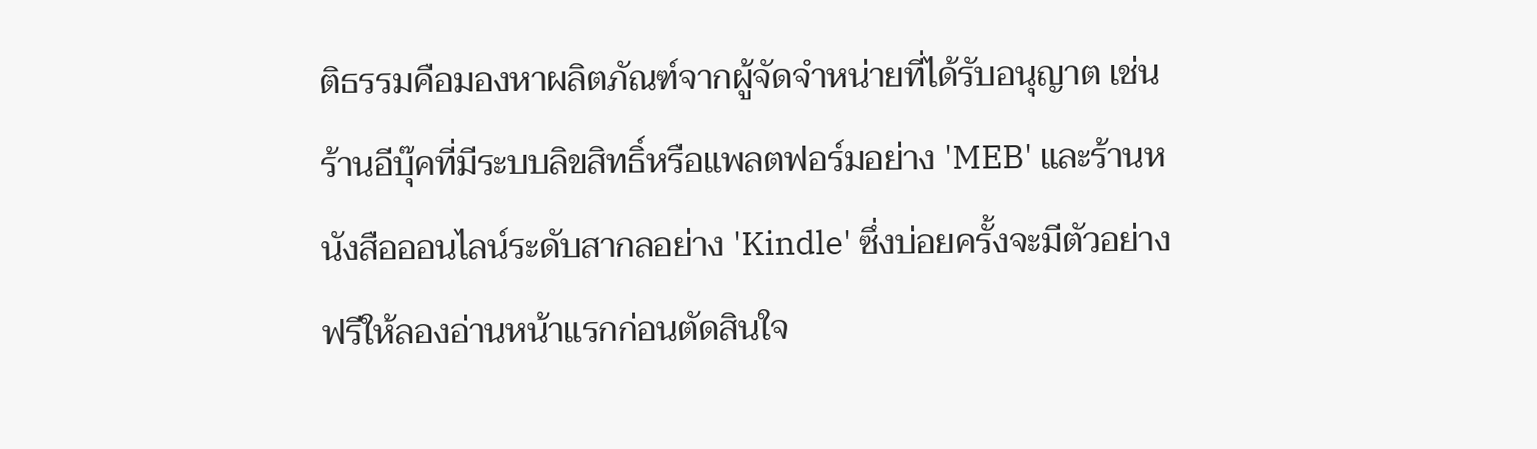ติธรรมคือมองหาผลิตภัณฑ์จากผู้จัดจำหน่ายที่ได้รับอนุญาต เช่น ร้านอีบุ๊คที่มีระบบลิขสิทธิ์หรือแพลตฟอร์มอย่าง 'MEB' และร้านหนังสือออนไลน์ระดับสากลอย่าง 'Kindle' ซึ่งบ่อยครั้งจะมีตัวอย่างฟรีให้ลองอ่านหน้าแรกก่อนตัดสินใจ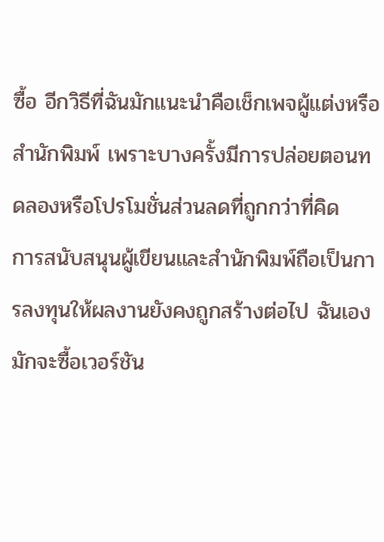ซื้อ อีกวิธีที่ฉันมักแนะนำคือเช็กเพจผู้แต่งหรือสำนักพิมพ์ เพราะบางครั้งมีการปล่อยตอนทดลองหรือโปรโมชั่นส่วนลดที่ถูกกว่าที่คิด
การสนับสนุนผู้เขียนและสำนักพิมพ์ถือเป็นการลงทุนให้ผลงานยังคงถูกสร้างต่อไป ฉันเองมักจะซื้อเวอร์ชัน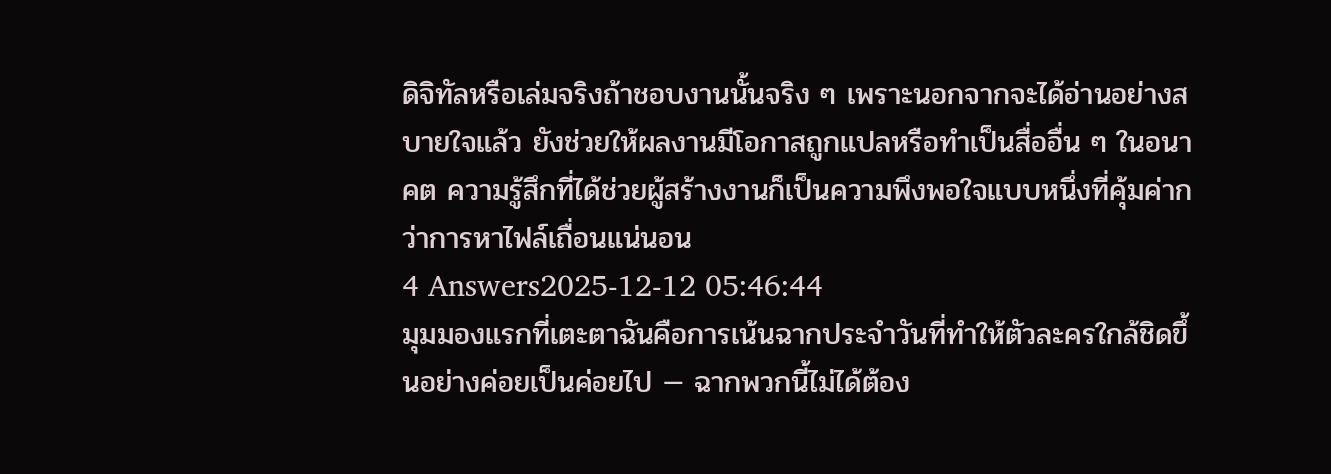ดิจิทัลหรือเล่มจริงถ้าชอบงานนั้นจริง ๆ เพราะนอกจากจะได้อ่านอย่างสบายใจแล้ว ยังช่วยให้ผลงานมีโอกาสถูกแปลหรือทำเป็นสื่ออื่น ๆ ในอนาคต ความรู้สึกที่ได้ช่วยผู้สร้างงานก็เป็นความพึงพอใจแบบหนึ่งที่คุ้มค่ากว่าการหาไฟล์เถื่อนแน่นอน
4 Answers2025-12-12 05:46:44
มุมมองแรกที่เตะตาฉันคือการเน้นฉากประจำวันที่ทำให้ตัวละครใกล้ชิดขึ้นอย่างค่อยเป็นค่อยไป — ฉากพวกนี้ไม่ได้ต้อง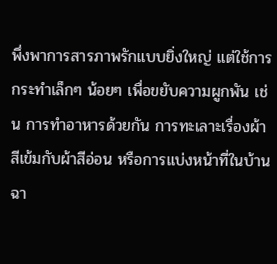พึ่งพาการสารภาพรักแบบยิ่งใหญ่ แต่ใช้การกระทำเล็กๆ น้อยๆ เพื่อขยับความผูกพัน เช่น การทำอาหารด้วยกัน การทะเลาะเรื่องผ้าสีเข้มกับผ้าสีอ่อน หรือการแบ่งหน้าที่ในบ้าน ฉา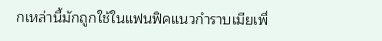กเหล่านี้มักถูกใช้ในแฟนฟิคแนวกำราบเมียเพื่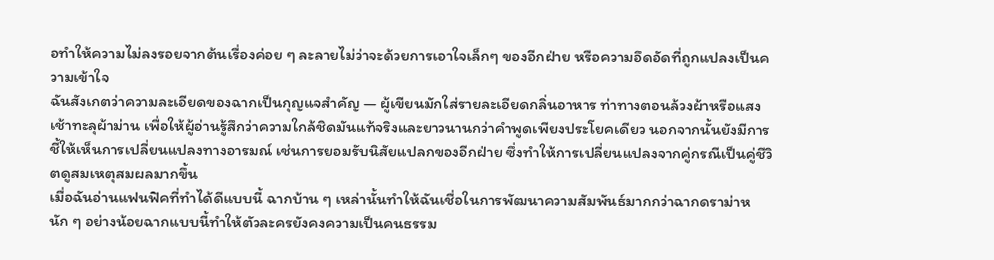อทำให้ความไม่ลงรอยจากต้นเรื่องค่อย ๆ ละลายไม่ว่าจะด้วยการเอาใจเล็กๆ ของอีกฝ่าย หรือความอึดอัดที่ถูกแปลงเป็นความเข้าใจ
ฉันสังเกตว่าความละเอียดของฉากเป็นกุญแจสำคัญ — ผู้เขียนมักใส่รายละเอียดกลิ่นอาหาร ท่าทางตอนล้วงผ้าหรือแสงเช้าทะลุผ้าม่าน เพื่อให้ผู้อ่านรู้สึกว่าความใกล้ชิดมันแท้จริงและยาวนานกว่าคำพูดเพียงประโยคเดียว นอกจากนั้นยังมีการชี้ให้เห็นการเปลี่ยนแปลงทางอารมณ์ เช่นการยอมรับนิสัยแปลกของอีกฝ่าย ซึ่งทำให้การเปลี่ยนแปลงจากคู่กรณีเป็นคู่ชีวิตดูสมเหตุสมผลมากขึ้น
เมื่อฉันอ่านแฟนฟิคที่ทำได้ดีแบบนี้ ฉากบ้าน ๆ เหล่านั้นทำให้ฉันเชื่อในการพัฒนาความสัมพันธ์มากกว่าฉากดราม่าหนัก ๆ อย่างน้อยฉากแบบนี้ทำให้ตัวละครยังคงความเป็นคนธรรม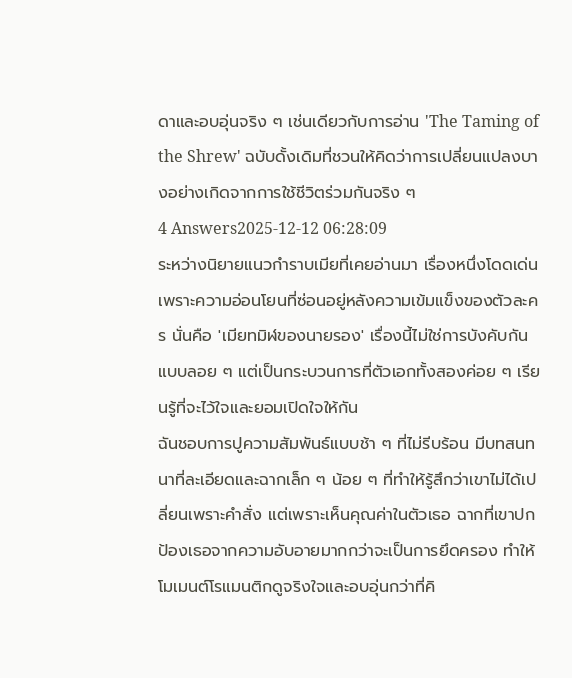ดาและอบอุ่นจริง ๆ เช่นเดียวกับการอ่าน 'The Taming of the Shrew' ฉบับดั้งเดิมที่ชวนให้คิดว่าการเปลี่ยนแปลงบางอย่างเกิดจากการใช้ชีวิตร่วมกันจริง ๆ
4 Answers2025-12-12 06:28:09
ระหว่างนิยายแนวกำราบเมียที่เคยอ่านมา เรื่องหนึ่งโดดเด่นเพราะความอ่อนโยนที่ซ่อนอยู่หลังความเข้มแข็งของตัวละคร นั่นคือ 'เมียทมิฬของนายรอง' เรื่องนี้ไม่ใช่การบังคับกันแบบลอย ๆ แต่เป็นกระบวนการที่ตัวเอกทั้งสองค่อย ๆ เรียนรู้ที่จะไว้ใจและยอมเปิดใจให้กัน
ฉันชอบการปูความสัมพันธ์แบบช้า ๆ ที่ไม่รีบร้อน มีบทสนทนาที่ละเอียดและฉากเล็ก ๆ น้อย ๆ ที่ทำให้รู้สึกว่าเขาไม่ได้เปลี่ยนเพราะคำสั่ง แต่เพราะเห็นคุณค่าในตัวเธอ ฉากที่เขาปกป้องเธอจากความอับอายมากกว่าจะเป็นการยึดครอง ทำให้โมเมนต์โรแมนติกดูจริงใจและอบอุ่นกว่าที่คิ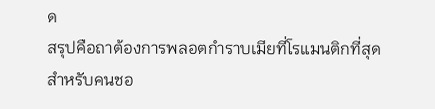ด
สรุปคือถาต้องการพลอตกำราบเมียที่โรแมนติกที่สุดสำหรับคนชอ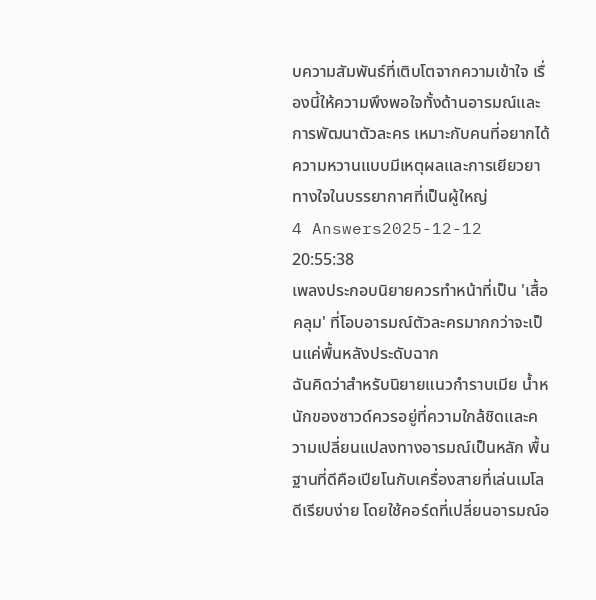บความสัมพันธ์ที่เติบโตจากความเข้าใจ เรื่องนี้ให้ความพึงพอใจทั้งด้านอารมณ์และการพัฒนาตัวละคร เหมาะกับคนที่อยากได้ความหวานแบบมีเหตุผลและการเยียวยาทางใจในบรรยากาศที่เป็นผู้ใหญ่
4 Answers2025-12-12 20:55:38
เพลงประกอบนิยายควรทำหน้าที่เป็น 'เสื้อคลุม' ที่โอบอารมณ์ตัวละครมากกว่าจะเป็นแค่พื้นหลังประดับฉาก
ฉันคิดว่าสำหรับนิยายแนวกำราบเมีย น้ำหนักของซาวด์ควรอยู่ที่ความใกล้ชิดและความเปลี่ยนแปลงทางอารมณ์เป็นหลัก พื้นฐานที่ดีคือเปียโนกับเครื่องสายที่เล่นเมโลดีเรียบง่าย โดยใช้คอร์ดที่เปลี่ยนอารมณ์อ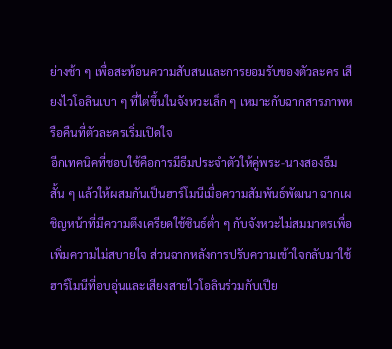ย่างช้า ๆ เพื่อสะท้อนความสับสนและการยอมรับของตัวละคร เสียงไวโอลินเบา ๆ ที่ไต่ขึ้นในจังหวะเล็ก ๆ เหมาะกับฉากสารภาพหรือคืนที่ตัวละครเริ่มเปิดใจ
อีกเทคนิคที่ชอบใช้คือการมีธีมประจำตัวให้คู่พระ-นางสองธีมสั้น ๆ แล้วให้ผสมกันเป็นฮาร์โมนีเมื่อความสัมพันธ์พัฒนา ฉากเผชิญหน้าที่มีความตึงเครียดใช้ซินธ์ต่ำ ๆ กับจังหวะไม่สมมาตรเพื่อเพิ่มความไม่สบายใจ ส่วนฉากหลังการปรับความเข้าใจกลับมาใช้ฮาร์โมนีที่อบอุ่นและเสียงสายไวโอลินร่วมกับเปีย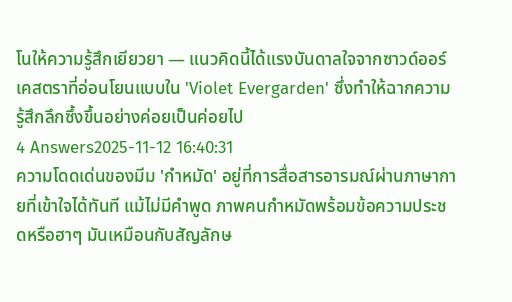โนให้ความรู้สึกเยียวยา — แนวคิดนี้ได้แรงบันดาลใจจากซาวด์ออร์เคสตราที่อ่อนโยนแบบใน 'Violet Evergarden' ซึ่งทำให้ฉากความรู้สึกลึกซึ้งขึ้นอย่างค่อยเป็นค่อยไป
4 Answers2025-11-12 16:40:31
ความโดดเด่นของมีม 'กำหมัด' อยู่ที่การสื่อสารอารมณ์ผ่านภาษากายที่เข้าใจได้ทันที แม้ไม่มีคำพูด ภาพคนกำหมัดพร้อมข้อความประชดหรือฮาๆ มันเหมือนกับสัญลักษ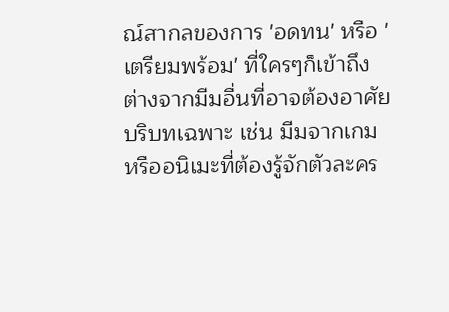ณ์สากลของการ 'อดทน' หรือ 'เตรียมพร้อม' ที่ใครๆก็เข้าถึง
ต่างจากมีมอื่นที่อาจต้องอาศัยบริบทเฉพาะ เช่น มีมจากเกมหรืออนิเมะที่ต้องรู้จักตัวละคร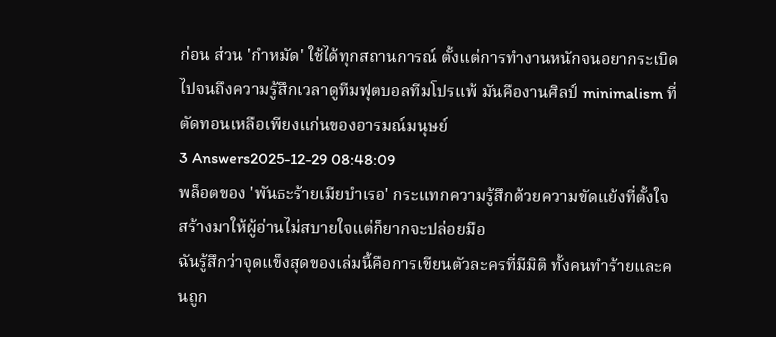ก่อน ส่วน 'กำหมัด' ใช้ได้ทุกสถานการณ์ ตั้งแต่การทำงานหนักจนอยากระเบิด ไปจนถึงความรู้สึกเวลาดูทีมฟุตบอลทีมโปรแพ้ มันคืองานศิลป์ minimalism ที่ตัดทอนเหลือเพียงแก่นของอารมณ์มนุษย์
3 Answers2025-12-29 08:48:09
พล็อตของ 'พันธะร้ายเมียบำเรอ' กระแทกความรู้สึกด้วยความขัดแย้งที่ตั้งใจสร้างมาให้ผู้อ่านไม่สบายใจแต่ก็ยากจะปล่อยมือ
ฉันรู้สึกว่าจุดแข็งสุดของเล่มนี้คือการเขียนตัวละครที่มีมิติ ทั้งคนทำร้ายและคนถูก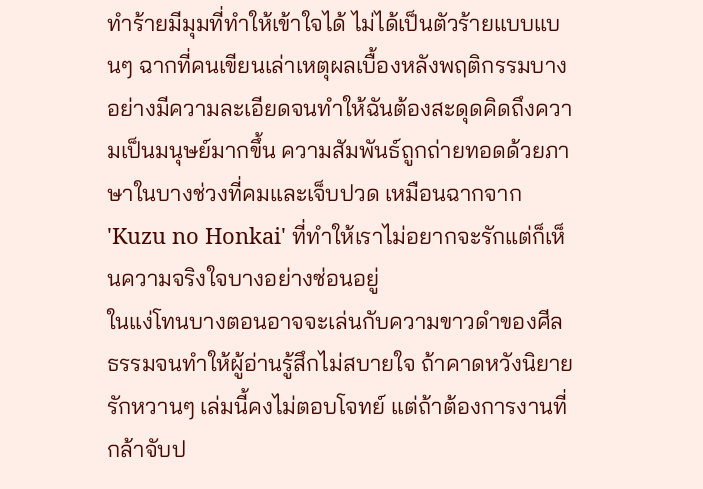ทำร้ายมีมุมที่ทำให้เข้าใจได้ ไม่ได้เป็นตัวร้ายแบบแบนๆ ฉากที่คนเขียนเล่าเหตุผลเบื้องหลังพฤติกรรมบางอย่างมีความละเอียดจนทำให้ฉันต้องสะดุดคิดถึงความเป็นมนุษย์มากขึ้น ความสัมพันธ์ถูกถ่ายทอดด้วยภาษาในบางช่วงที่คมและเจ็บปวด เหมือนฉากจาก 'Kuzu no Honkai' ที่ทำให้เราไม่อยากจะรักแต่ก็เห็นความจริงใจบางอย่างซ่อนอยู่
ในแง่โทนบางตอนอาจจะเล่นกับความขาวดำของศีลธรรมจนทำให้ผู้อ่านรู้สึกไม่สบายใจ ถ้าคาดหวังนิยายรักหวานๆ เล่มนี้คงไม่ตอบโจทย์ แต่ถ้าต้องการงานที่กล้าจับป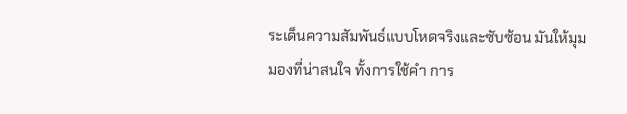ระเด็นความสัมพันธ์แบบโหดจริงและซับซ้อน มันให้มุมมองที่น่าสนใจ ทั้งการใช้คำ การ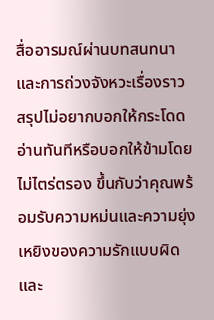สื่ออารมณ์ผ่านบทสนทนา และการถ่วงจังหวะเรื่องราว
สรุปไม่อยากบอกให้กระโดดอ่านทันทีหรือบอกให้ข้ามโดยไม่ไตร่ตรอง ขึ้นกับว่าคุณพร้อมรับความหม่นและความยุ่งเหยิงของความรักแบบผิดและ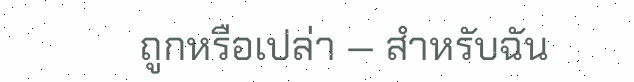ถูกหรือเปล่า — สำหรับฉัน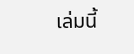เล่มนี้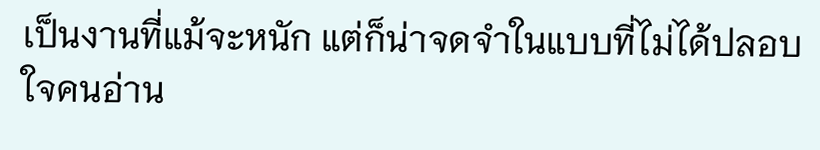เป็นงานที่แม้จะหนัก แต่ก็น่าจดจำในแบบที่ไม่ได้ปลอบใจคนอ่าน